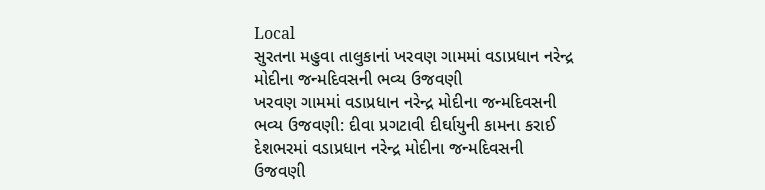Local
સુરતના મહુવા તાલુકાનાં ખરવણ ગામમાં વડાપ્રધાન નરેન્દ્ર મોદીના જન્મદિવસની ભવ્ય ઉજવણી
ખરવણ ગામમાં વડાપ્રધાન નરેન્દ્ર મોદીના જન્મદિવસની ભવ્ય ઉજવણી: દીવા પ્રગટાવી દીર્ઘાયુની કામના કરાઈ
દેશભરમાં વડાપ્રધાન નરેન્દ્ર મોદીના જન્મદિવસની ઉજવણી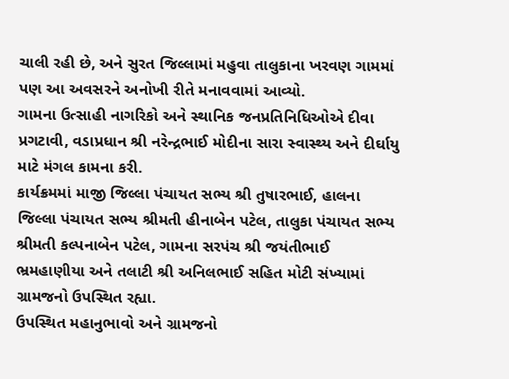ચાલી રહી છે, અને સુરત જિલ્લામાં મહુવા તાલુકાના ખરવણ ગામમાં પણ આ અવસરને અનોખી રીતે મનાવવામાં આવ્યો.
ગામના ઉત્સાહી નાગરિકો અને સ્થાનિક જનપ્રતિનિધિઓએ દીવા પ્રગટાવી, વડાપ્રધાન શ્રી નરેન્દ્રભાઈ મોદીના સારા સ્વાસ્થ્ય અને દીર્ઘાયુ માટે મંગલ કામના કરી.
કાર્યક્રમમાં માજી જિલ્લા પંચાયત સભ્ય શ્રી તુષારભાઈ, હાલના જિલ્લા પંચાયત સભ્ય શ્રીમતી હીનાબેન પટેલ, તાલુકા પંચાયત સભ્ય શ્રીમતી કલ્પનાબેન પટેલ, ગામના સરપંચ શ્રી જયંતીભાઈ ભ્રમહાણીયા અને તલાટી શ્રી અનિલભાઈ સહિત મોટી સંખ્યામાં ગ્રામજનો ઉપસ્થિત રહ્યા.
ઉપસ્થિત મહાનુભાવો અને ગ્રામજનો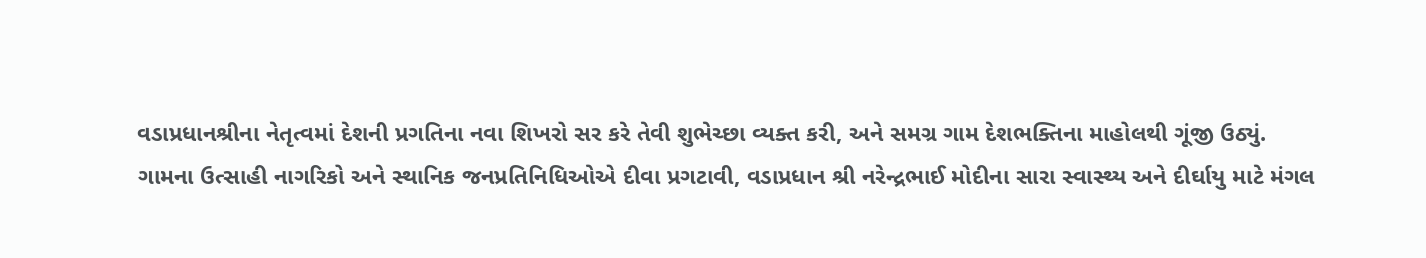વડાપ્રધાનશ્રીના નેતૃત્વમાં દેશની પ્રગતિના નવા શિખરો સર કરે તેવી શુભેચ્છા વ્યક્ત કરી, અને સમગ્ર ગામ દેશભક્તિના માહોલથી ગૂંજી ઉઠ્યું.
ગામના ઉત્સાહી નાગરિકો અને સ્થાનિક જનપ્રતિનિધિઓએ દીવા પ્રગટાવી, વડાપ્રધાન શ્રી નરેન્દ્રભાઈ મોદીના સારા સ્વાસ્થ્ય અને દીર્ઘાયુ માટે મંગલ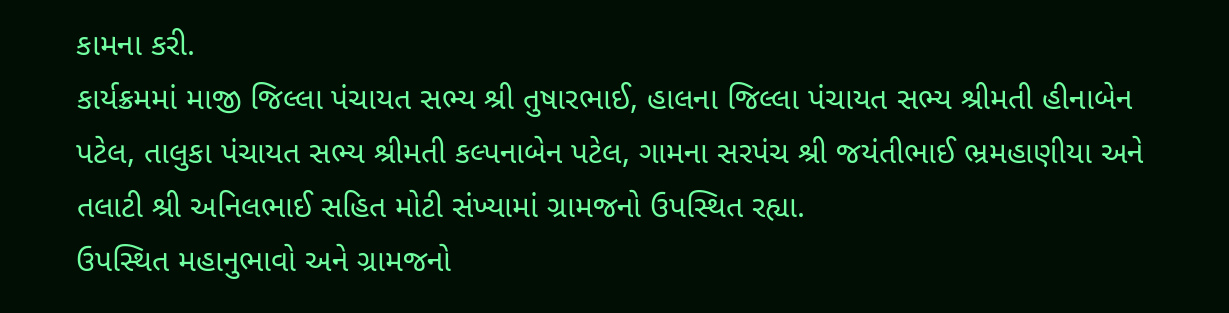કામના કરી.
કાર્યક્રમમાં માજી જિલ્લા પંચાયત સભ્ય શ્રી તુષારભાઈ, હાલના જિલ્લા પંચાયત સભ્ય શ્રીમતી હીનાબેન પટેલ, તાલુકા પંચાયત સભ્ય શ્રીમતી કલ્પનાબેન પટેલ, ગામના સરપંચ શ્રી જયંતીભાઈ ભ્રમહાણીયા અને તલાટી શ્રી અનિલભાઈ સહિત મોટી સંખ્યામાં ગ્રામજનો ઉપસ્થિત રહ્યા.
ઉપસ્થિત મહાનુભાવો અને ગ્રામજનો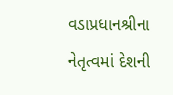વડાપ્રધાનશ્રીના નેતૃત્વમાં દેશની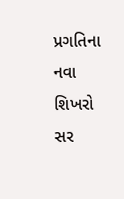પ્રગતિના નવા શિખરો સર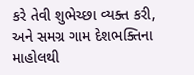કરે તેવી શુભેચ્છા વ્યક્ત કરી, અને સમગ્ર ગામ દેશભક્તિના માહોલથી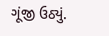ગૂંજી ઉઠ્યું.